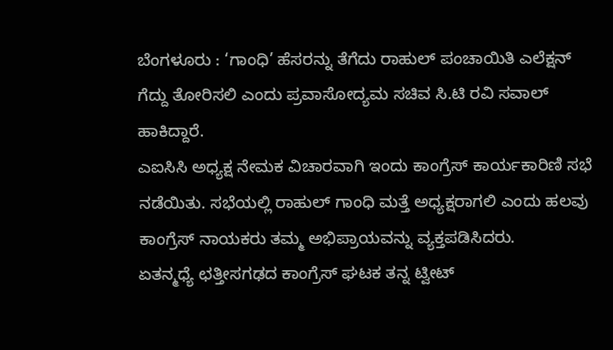ಬೆಂಗಳೂರು : ‘ಗಾಂಧಿ’ ಹೆಸರನ್ನು ತೆಗೆದು ರಾಹುಲ್ ಪಂಚಾಯಿತಿ ಎಲೆಕ್ಷನ್ ಗೆದ್ದು ತೋರಿಸಲಿ ಎಂದು ಪ್ರವಾಸೋದ್ಯಮ ಸಚಿವ ಸಿ.ಟಿ ರವಿ ಸವಾಲ್ ಹಾಕಿದ್ದಾರೆ.
ಎಐಸಿಸಿ ಅಧ್ಯಕ್ಷ ನೇಮಕ ವಿಚಾರವಾಗಿ ಇಂದು ಕಾಂಗ್ರೆಸ್ ಕಾರ್ಯಕಾರಿಣಿ ಸಭೆ ನಡೆಯಿತು. ಸಭೆಯಲ್ಲಿ ರಾಹುಲ್ ಗಾಂಧಿ ಮತ್ತೆ ಅಧ್ಯಕ್ಷರಾಗಲಿ ಎಂದು ಹಲವು ಕಾಂಗ್ರೆಸ್ ನಾಯಕರು ತಮ್ಮ ಅಭಿಪ್ರಾಯವನ್ನು ವ್ಯಕ್ತಪಡಿಸಿದರು.
ಏತನ್ಮಧ್ಯೆ ಛತ್ತೀಸಗಢದ ಕಾಂಗ್ರೆಸ್ ಘಟಕ ತನ್ನ ಟ್ವೀಟ್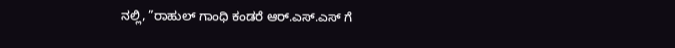ನಲ್ಲಿ, ”ರಾಹುಲ್ ಗಾಂಧಿ ಕಂಡರೆ ಆರ್.ಎಸ್.ಎಸ್ ಗೆ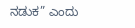ನಡುಕ” ಎಂದು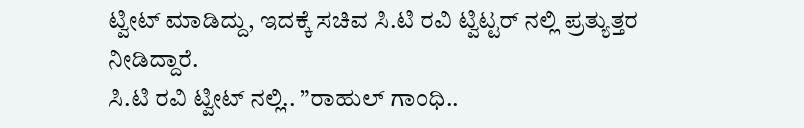ಟ್ವೀಟ್ ಮಾಡಿದ್ದು, ಇದಕ್ಕೆ ಸಚಿವ ಸಿ.ಟಿ ರವಿ ಟ್ವಿಟ್ಟರ್ ನಲ್ಲಿ ಪ್ರತ್ಯುತ್ತರ ನೀಡಿದ್ದಾರೆ.
ಸಿ.ಟಿ ರವಿ ಟ್ವೀಟ್ ನಲ್ಲಿ.. ”ರಾಹುಲ್ ಗಾಂಧಿ..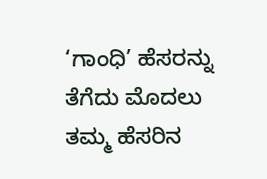‘ಗಾಂಧಿ’ ಹೆಸರನ್ನು ತೆಗೆದು ಮೊದಲು ತಮ್ಮ ಹೆಸರಿನ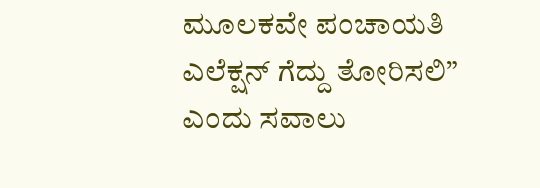ಮೂಲಕವೇ ಪಂಚಾಯತಿ ಎಲೆಕ್ಷನ್ ಗೆದ್ದು ತೋರಿಸಲಿ” ಎಂದು ಸವಾಲು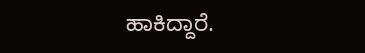ಹಾಕಿದ್ದಾರೆ.